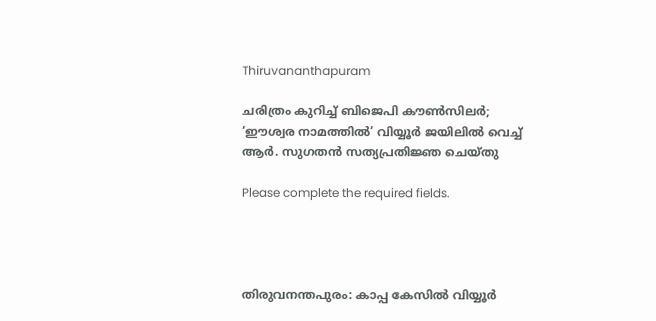Thiruvananthapuram

ചരിത്രം കുറിച്ച് ബിജെപി കൗൺസിലർ; ‘ഈശ്വര നാമത്തിൽ’ വിയ്യൂർ ജയിലിൽ വെച്ച് ആർ. സുഗതൻ സത്യപ്രതിജ്ഞ ചെയ്തു

Please complete the required fields.




തിരുവനന്തപുരം: കാപ്പ കേസിൽ വിയ്യൂർ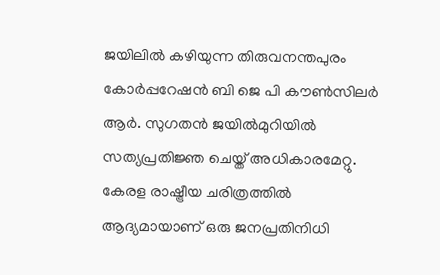ജയിലിൽ കഴിയുന്ന തിരുവനന്തപുരം കോർപ്പറേഷൻ ബി ജെ പി കൗൺസിലർ ആർ. സുഗതൻ ജയിൽമുറിയിൽ സത്യപ്രതിജ്ഞ ചെയ്ത് അധികാരമേറ്റു. കേരള രാഷ്ട്രീയ ചരിത്രത്തിൽ ആദ്യമായാണ് ഒരു ജനപ്രതിനിധി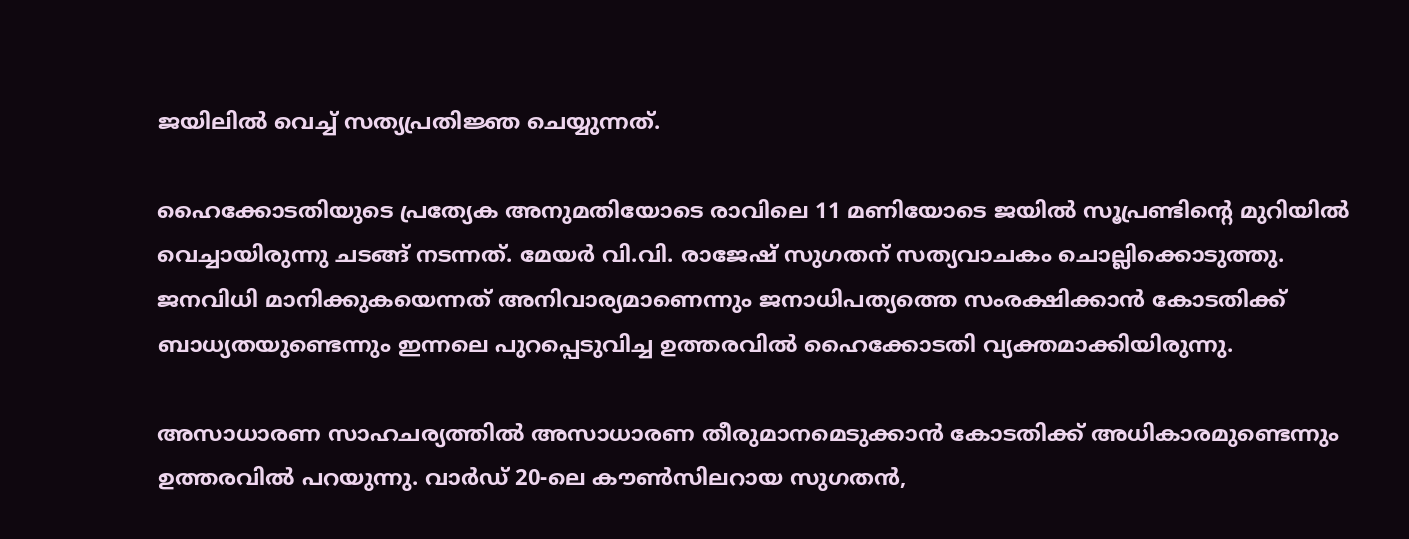ജയിലിൽ വെച്ച് സത്യപ്രതിജ്ഞ ചെയ്യുന്നത്.

ഹൈക്കോടതിയുടെ പ്രത്യേക അനുമതിയോടെ രാവിലെ 11 മണിയോടെ ജയിൽ സൂപ്രണ്ടിന്റെ മുറിയിൽ വെച്ചായിരുന്നു ചടങ്ങ് നടന്നത്. മേയർ വി.വി. രാജേഷ് സുഗതന് സത്യവാചകം ചൊല്ലിക്കൊടുത്തു. ജനവിധി മാനിക്കുകയെന്നത് അനിവാര്യമാണെന്നും ജനാധിപത്യത്തെ സംരക്ഷിക്കാൻ കോടതിക്ക് ബാധ്യതയുണ്ടെന്നും ഇന്നലെ പുറപ്പെടുവിച്ച ഉത്തരവിൽ ഹൈക്കോടതി വ്യക്തമാക്കിയിരുന്നു.

അസാധാരണ സാഹചര്യത്തിൽ അസാധാരണ തീരുമാനമെടുക്കാൻ കോടതിക്ക് അധികാരമുണ്ടെന്നും ഉത്തരവിൽ പറയുന്നു. വാർഡ് 20-ലെ കൗൺസിലറായ സുഗതൻ,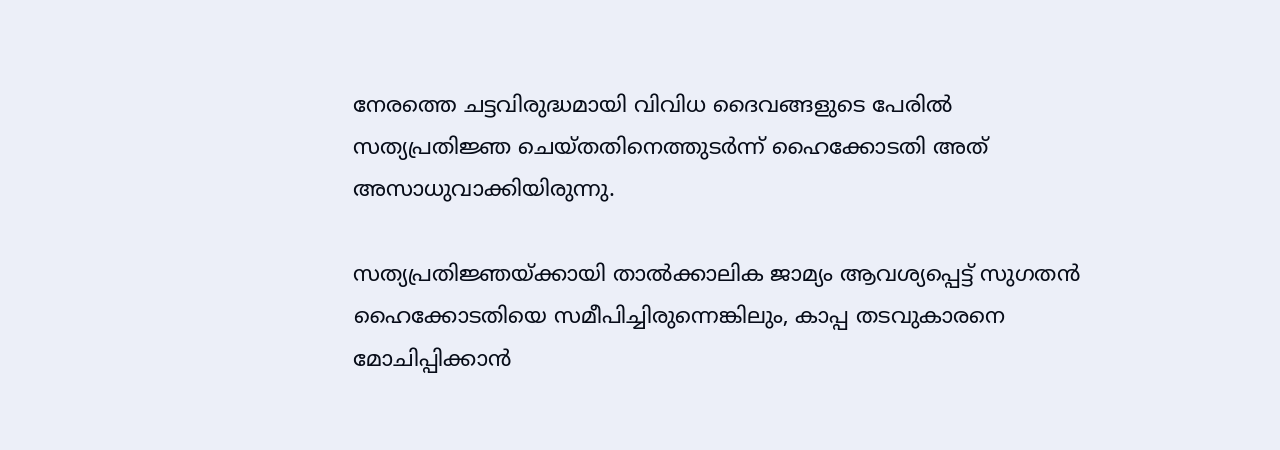നേരത്തെ ചട്ടവിരുദ്ധമായി വിവിധ ദൈവങ്ങളുടെ പേരിൽ സത്യപ്രതിജ്ഞ ചെയ്തതിനെത്തുടർന്ന് ഹൈക്കോടതി അത് അസാധുവാക്കിയിരുന്നു.

സത്യപ്രതിജ്ഞയ്ക്കായി താൽക്കാലിക ജാമ്യം ആവശ്യപ്പെട്ട് സുഗതൻ ഹൈക്കോടതിയെ സമീപിച്ചിരുന്നെങ്കിലും, കാപ്പ തടവുകാരനെ മോചിപ്പിക്കാൻ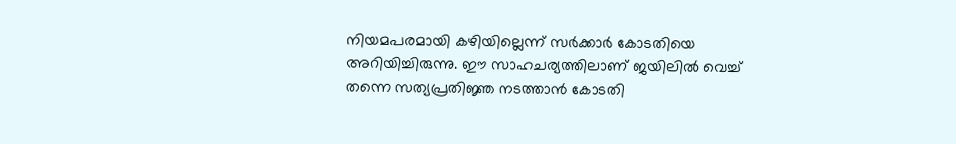നിയമപരമായി കഴിയില്ലെന്ന് സർക്കാർ കോടതിയെ അറിയിച്ചിരുന്നു. ഈ സാഹചര്യത്തിലാണ് ജയിലിൽ വെച്ച് തന്നെ സത്യപ്രതിജ്ഞ നടത്താൻ കോടതി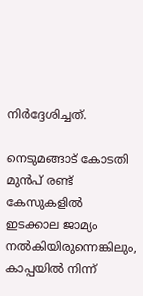നിർദ്ദേശിച്ചത്.

നെടുമങ്ങാട് കോടതി മുൻപ് രണ്ട് കേസുകളിൽ ഇടക്കാല ജാമ്യം നൽകിയിരുന്നെങ്കിലും, കാപ്പയിൽ നിന്ന്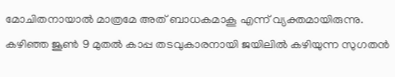മോചിതനായാൽ മാത്രമേ അത് ബാധകമാകൂ എന്ന് വ്യക്തമായിരുന്നു. കഴിഞ്ഞ ജൂൺ 9 മുതൽ കാപ്പ തടവുകാരനായി ജയിലിൽ കഴിയുന്ന സുഗതൻ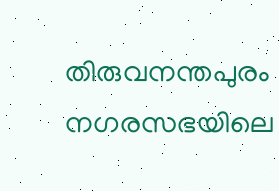തിരുവനന്തപുരം നഗരസഭയിലെ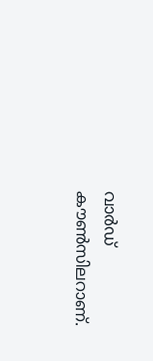വാർഡ് കൗൺസിലറാണ്.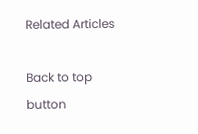Related Articles

Back to top button